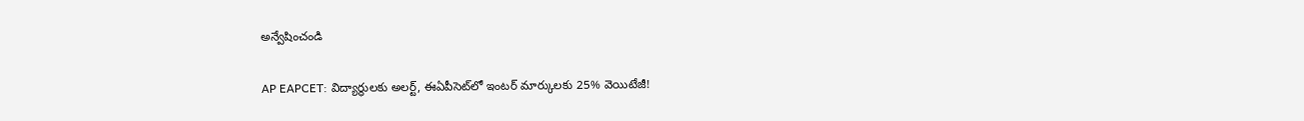అన్వేషించండి

AP EAPCET: విద్యార్థులకు అలర్ట్, ఈఏపీసెట్‌లో ఇంటర్‌ మార్కులకు 25% వెయిటేజీ!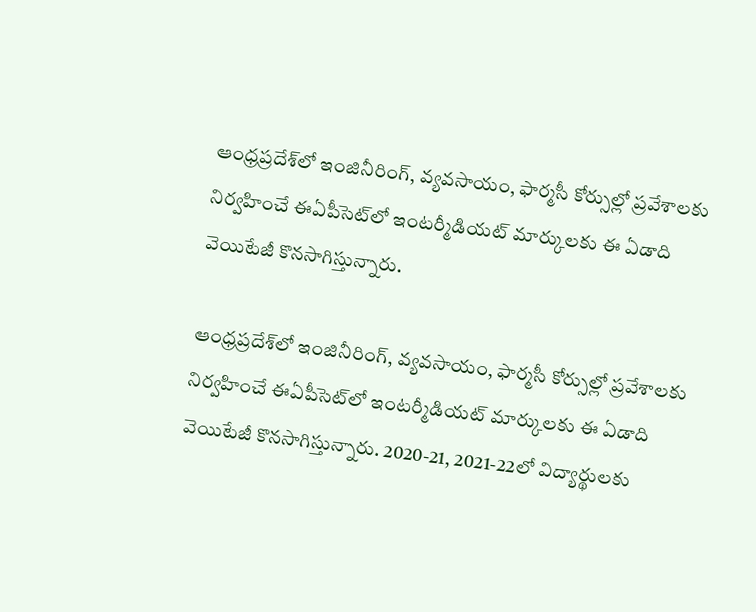ఆంధ్రప్రదేశ్‌లో ఇంజినీరింగ్‌, వ్యవసాయం, ఫార్మసీ కోర్సుల్లో ప్రవేశాలకు నిర్వహించే ఈఏపీసెట్‌లో ఇంటర్మీడియట్‌ మార్కులకు ఈ ఏడాది వెయిటేజీ కొనసాగిస్తున్నారు.

ఆంధ్రప్రదేశ్‌లో ఇంజినీరింగ్‌, వ్యవసాయం, ఫార్మసీ కోర్సుల్లో ప్రవేశాలకు నిర్వహించే ఈఏపీసెట్‌లో ఇంటర్మీడియట్‌ మార్కులకు ఈ ఏడాది వెయిటేజీ కొనసాగిస్తున్నారు. 2020-21, 2021-22లో విద్యార్థులకు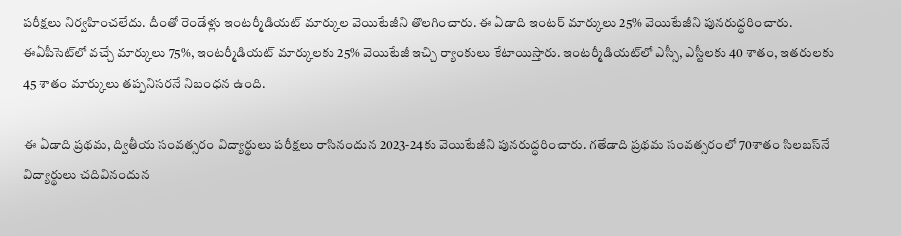పరీక్షలు నిర్వహించలేదు. దీంతో రెండేళ్లు ఇంటర్మీడియట్ మార్కుల వెయిటేజీని తొలగించారు. ఈ ఏడాది ఇంటర్‌ మార్కులు 25% వెయిటేజీని పునరుద్ధరించారు. ఈఏపీసెట్‌లో వచ్చే మార్కులు 75%, ఇంటర్మీడియట్‌ మార్కులకు 25% వెయిటేజీ ఇచ్చి ర్యాంకులు కేటాయిస్తారు. ఇంటర్మీడియట్‌లో ఎస్సీ, ఎస్టీలకు 40 శాతం, ఇతరులకు 45 శాతం మార్కులు తప్పనిసరనే నిబంధన ఉంది.

ఈ ఏడాది ప్రథమ, ద్వితీయ సంవత్సరం విద్యార్థులు పరీక్షలు రాసినందున 2023-24కు వెయిటేజీని పునరుద్ధరించారు. గతేడాది ప్రథమ సంవత్సరంలో 70శాతం సిలబస్‌నే విద్యార్థులు చదివినందున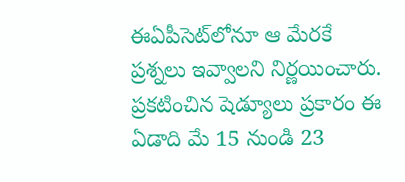ఈఏపీసెట్‌లోనూ ఆ మేరకే ప్రశ్నలు ఇవ్వాలని నిర్ణయించారు. ప్రకటించిన షెడ్యూలు ప్రకారం ఈ ఏడాది మే 15 నుండి 23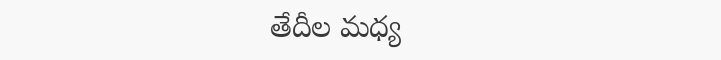తేదీల మధ్య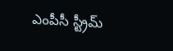ఎంపీసీ స్ట్రీమ్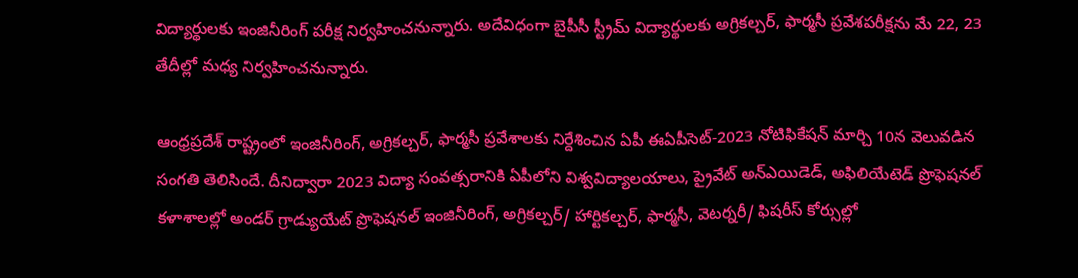విద్యార్థులకు ఇంజినీరింగ్ పరీక్ష నిర్వహించనున్నారు. అదేవిధంగా బైపీసీ స్ట్రీమ్ విద్యార్థులకు అగ్రికల్చర్, ఫార్మసీ ప్రవేశపరీక్షను మే 22, 23 తేదీల్లో మధ్య నిర్వహించనున్నారు.

ఆంధ్రప్రదేశ్ రాష్ట్రంలో ఇంజినీరింగ్, అగ్రికల్చర్, ఫార్మసీ ప్రవేశాలకు నిర్దేశించిన ఏపీ ఈఏపీసెట్-2023 నోటిఫికేషన్ మార్చి 10న వెలువడిన సంగతి తెలిసిందే. దీనిద్వారా 2023 విద్యా సంవత్సరానికి ఏపీలోని విశ్వవిద్యాలయాలు, ప్రైవేట్ అన్‌ఎయిడెడ్, అఫిలియేటెడ్ ప్రొఫెషనల్ కళాశాలల్లో అండర్ గ్రాడ్యుయేట్ ప్రొఫెషనల్ ఇంజినీరింగ్, అగ్రిక‌ల్చర్/ హార్టికల్చర్, ఫార్మసీ, వెటర్నరీ/ ఫిషరీస్ కోర్సుల్లో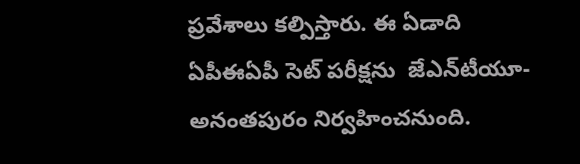ప్రవేశాలు కల్పిస్తారు. ఈ ఏడాది ఏపీఈఏపీ సెట్ పరీక్షను  జేఎన్‌టీయూ-అనంతపురం నిర్వహించనుంది.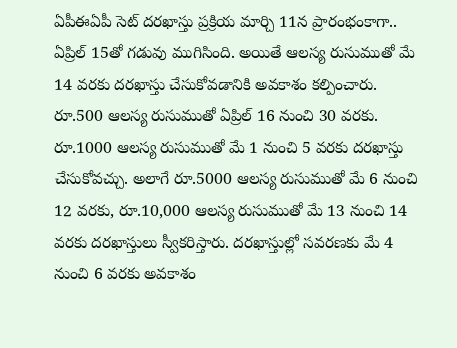ఏపీఈఏపీ సెట్ దరఖాస్తు ప్రక్రియ మార్చి 11న ప్రారంభంకాగా.. ఏప్రిల్ 15తో గడువు ముగిసింది. అయితే ఆలస్య రుసుముతో మే 14 వరకు దరఖాస్తు చేసుకోవడానికి అవకాశం కల్పించారు. రూ.500 ఆలస్య రుసుముతో ఏప్రిల్ 16 నుంచి 30 వరకు. రూ.1000 ఆలస్య రుసుముతో మే 1 నుంచి 5 వరకు దరఖాస్తు చేసుకోవచ్చు. అలాగే రూ.5000 ఆలస్య రుసుముతో మే 6 నుంచి 12 వరకు, రూ.10,000 ఆలస్య రుసుముతో మే 13 నుంచి 14 వరకు దరఖాస్తులు స్వీకరిస్తారు. దరఖాస్తుల్లో సవరణకు మే 4 నుంచి 6 వరకు అవకాశం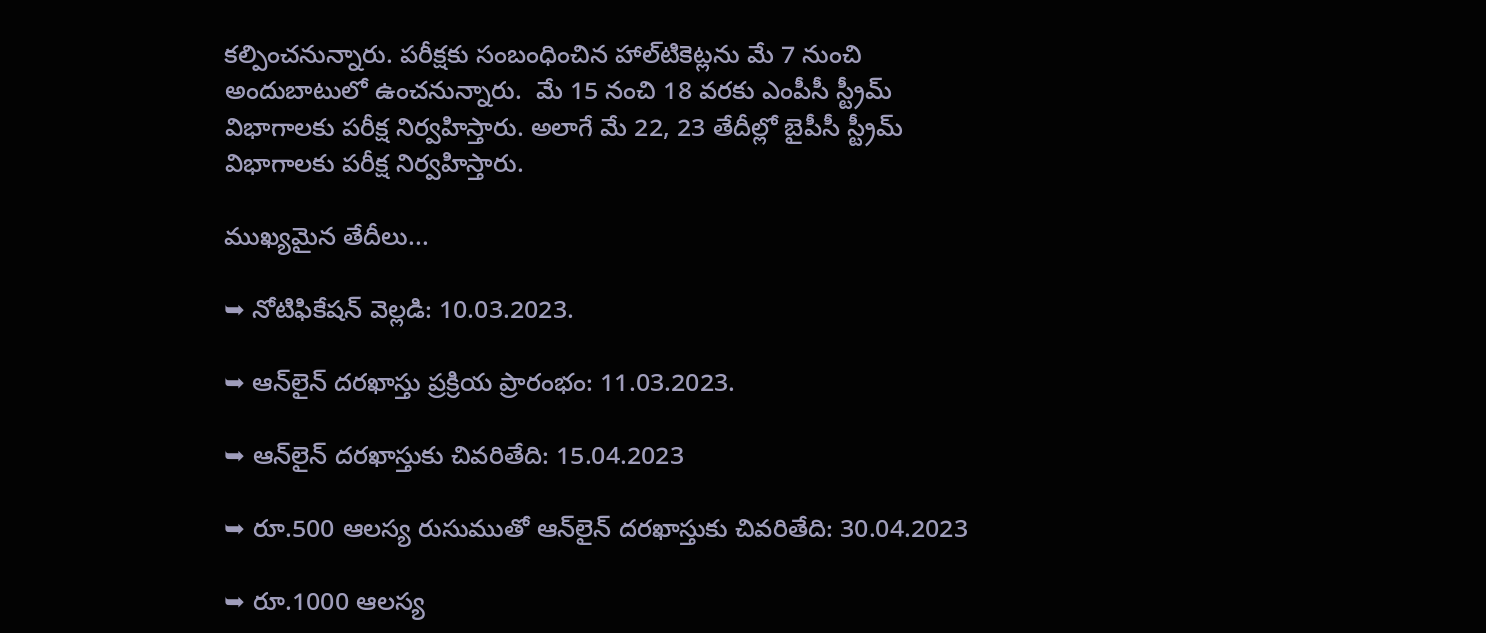కల్పించనున్నారు. పరీక్షకు సంబంధించిన హాల్‌టికెట్లను మే 7 నుంచి అందుబాటులో ఉంచనున్నారు.  మే 15 నంచి 18 వరకు ఎంపీసీ స్ట్రీమ్ విభాగాలకు పరీక్ష నిర్వహిస్తారు. అలాగే మే 22, 23 తేదీల్లో బైపీసీ స్ట్రీమ్ విభాగాలకు పరీక్ష నిర్వహిస్తారు.

ముఖ్యమైన తేదీలు...

➥ నోటిఫికేషన్ వెల్లడి: 10.03.2023.

➥ ఆన్‌లైన్ దరఖాస్తు ప్రక్రియ ప్రారంభం: 11.03.2023.

➥ ఆన్‌లైన్ దరఖాస్తుకు చివరితేది: 15.04.2023

➥ రూ.500 ఆలస్య రుసుముతో ఆన్‌లైన్ దరఖాస్తుకు చివరితేది: 30.04.2023

➥ రూ.1000 ఆలస్య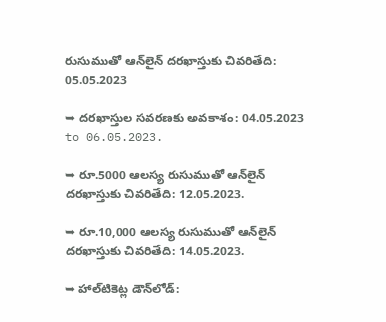రుసుముతో ఆన్‌లైన్ దరఖాస్తుకు చివరితేది: 05.05.2023

➥ దరఖాస్తుల సవరణకు అవకాశం: 04.05.2023 to 06.05.2023.

➥ రూ.5000 ఆలస్య రుసుముతో ఆన్‌లైన్ దరఖాస్తుకు చివరితేది: 12.05.2023.

➥ రూ.10,000 ఆలస్య రుసుముతో ఆన్‌లైన్ దరఖాస్తుకు చివరితేది: 14.05.2023.

➥ హాల్‌టికెట్ల డౌన్‌లోడ్: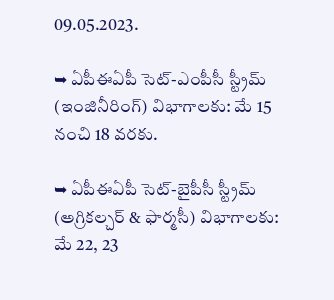09.05.2023.

➥ ఏపీఈఏపీ సెట్-ఎంపీసీ స్ట్రీమ్ (ఇంజినీరింగ్) విభాగాలకు: మే 15 నంచి 18 వరకు.

➥ ఏపీఈఏపీ సెట్-బైపీసీ స్ట్రీమ్ (అగ్రికల్చర్ & ఫార్మసీ) విభాగాలకు: మే 22, 23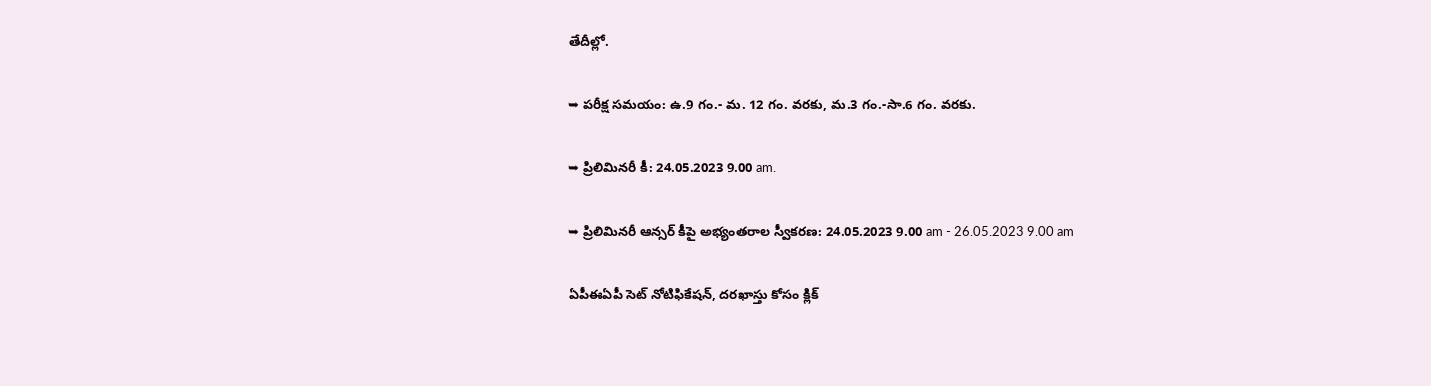తేదీల్లో.

➥ పరీక్ష సమయం: ఉ.9 గం.- మ. 12 గం. వరకు, మ.3 గం.-సా.6 గం. వరకు.

➥ ప్రిలిమినరీ కీ: 24.05.2023 9.00 am.

➥ ప్రిలిమినరీ ఆన్సర్ కీపై అభ్యంతరాల స్వీకరణ: 24.05.2023 9.00 am - 26.05.2023 9.00 am

ఏపీఈఏపీ సెట్ నోటిఫికేషన్, దరఖాస్తు కోసం క్లిక్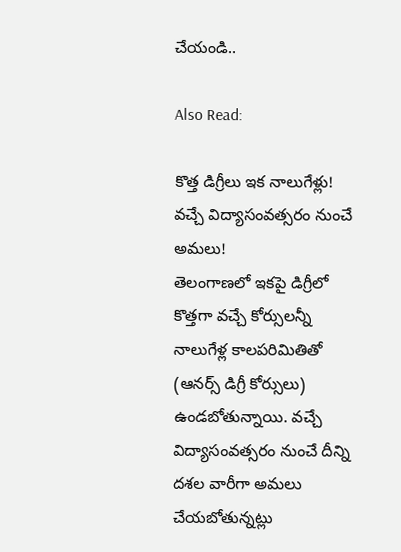చేయండి..

Also Read:

కొత్త డిగ్రీలు ఇక నాలుగేళ్లు! వచ్చే విద్యాసంవత్సరం నుంచే అమలు!
తెలంగాణలో ఇకపై డిగ్రీలో కొత్తగా వచ్చే కోర్సులన్నీ నాలుగేళ్ల కాలపరిమితితో (ఆనర్స్‌ డిగ్రీ కోర్సులు) ఉండబోతున్నాయి. వచ్చే విద్యాసంవత్సరం నుంచే దీన్ని దశల వారీగా అమలు చేయబోతున్నట్లు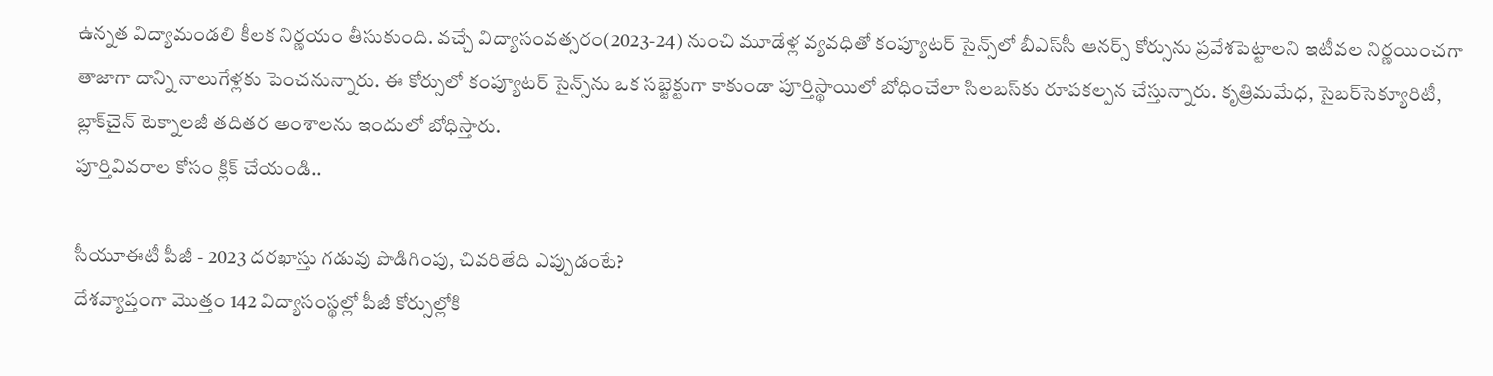ఉన్నత విద్యామండలి కీలక నిర్ణయం తీసుకుంది. వచ్చే విద్యాసంవత్సరం(2023-24) నుంచి మూడేళ్ల వ్యవధితో కంప్యూటర్‌ సైన్స్‌లో బీఎస్‌సీ ఆనర్స్‌ కోర్సును ప్రవేశపెట్టాలని ఇటీవల నిర్ణయించగా తాజాగా దాన్ని నాలుగేళ్లకు పెంచనున్నారు. ఈ కోర్సులో కంప్యూటర్‌ సైన్స్‌ను ఒక సబ్జెక్టుగా కాకుండా పూర్తిస్థాయిలో బోధించేలా సిలబస్‌కు రూపకల్పన చేస్తున్నారు. కృత్రిమమేధ, సైబర్‌సెక్యూరిటీ, బ్లాక్‌చైన్‌ టెక్నాలజీ తదితర అంశాలను ఇందులో బోధిస్తారు.
పూర్తివివరాల కోసం క్లిక్ చేయండి..

సీయూఈటీ పీజీ - 2023 దరఖాస్తు గడువు పొడిగింపు, చివరితేది ఎప్పుడంటే?
దేశవ్యాప్తంగా మొత్తం 142 విద్యాసంస్థల్లో పీజీ కోర్సుల్లోకి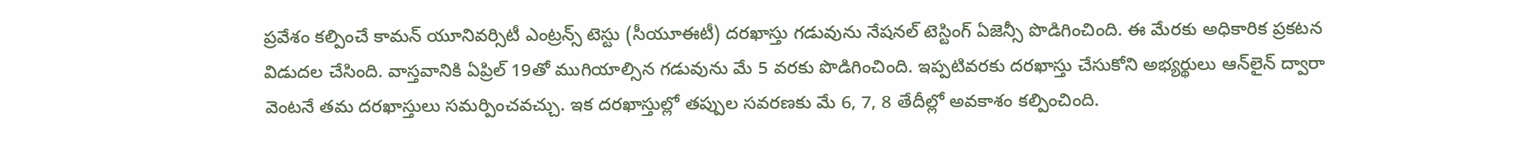ప్రవేశం కల్పించే కామన్‌ యూనివర్సిటీ ఎంట్రన్స్‌ టెస్టు (సీయూఈటీ) దరఖాస్తు గడువును నేషనల్‌ టెస్టింగ్‌ ఏజెన్సీ పొడిగించింది. ఈ మేరకు అధికారిక ప్రకటన విడుదల చేసింది. వాస్తవానికి ఏప్రిల్‌ 19తో ముగియాల్సిన గడువును మే 5 వరకు పొడిగించింది. ఇప్పటివరకు దరఖాస్తు చేసుకోని అభ్యర్థులు ఆన్‌లైన్‌ ద్వారా వెంటనే తమ దరఖాస్తులు సమర్పించవచ్చు. ఇక దరఖాస్తుల్లో తప్పుల సవరణకు మే 6, 7, 8 తేదీల్లో అవకాశం కల్పించింది.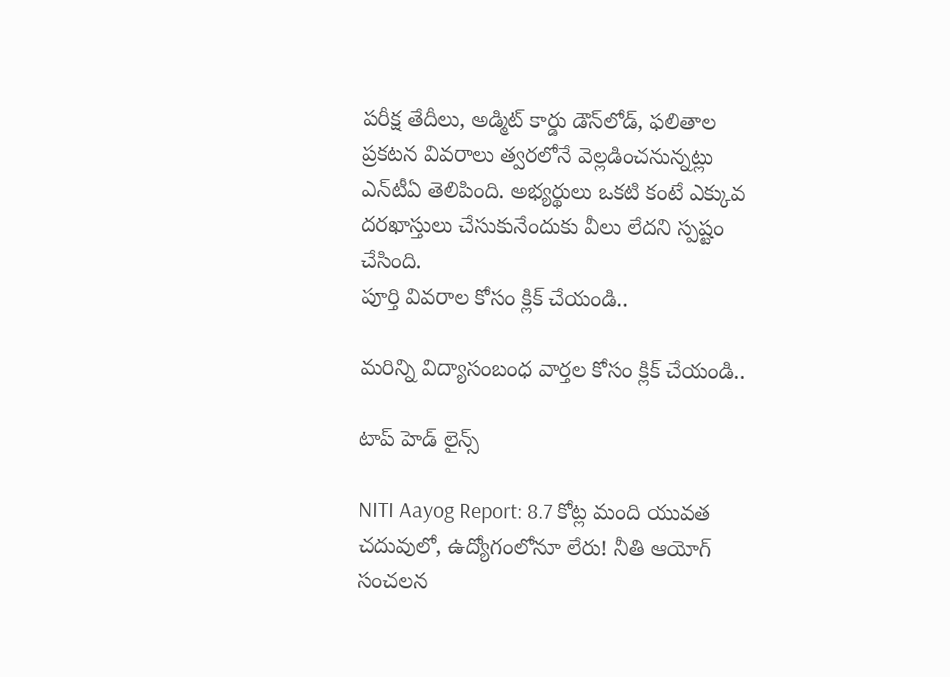పరీక్ష తేదీలు, అడ్మిట్‌ కార్డు డౌన్‌లోడ్‌, ఫలితాల ప్రకటన వివరాలు త్వరలోనే వెల్లడించనున్నట్లు ఎన్‌టీఏ తెలిపింది. అభ్యర్థులు ఒకటి కంటే ఎక్కువ దరఖాస్తులు చేసుకునేందుకు వీలు లేదని స్పష్టం చేసింది.
పూర్తి వివరాల కోసం క్లిక్ చేయండి..

మరిన్ని విద్యాసంబంధ వార్తల కోసం క్లిక్ చేయండి..

టాప్ హెడ్ లైన్స్

NITI Aayog Report: 8.7 కోట్ల మంది యువత చదువులో, ఉద్యోగంలోనూ లేరు! నీతి ఆయోగ్ సంచలన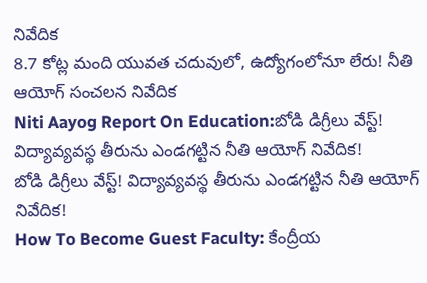నివేదిక
8.7 కోట్ల మంది యువత చదువులో, ఉద్యోగంలోనూ లేరు! నీతి ఆయోగ్ సంచలన నివేదిక
Niti Aayog Report On Education:బోడి డిగ్రీలు వేస్ట్‌! విద్యావ్యవస్థ తీరును ఎండగట్టిన నీతి ఆయోగ్‌ నివేదిక!
బోడి డిగ్రీలు వేస్ట్‌! విద్యావ్యవస్థ తీరును ఎండగట్టిన నీతి ఆయోగ్‌ నివేదిక!
How To Become Guest Faculty: కేంద్రీయ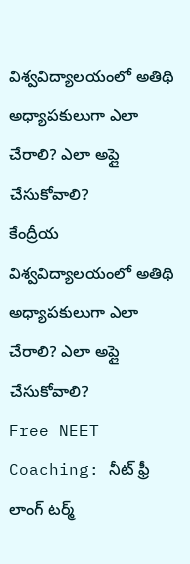విశ్వవిద్యాలయంలో అతిథి అధ్యాపకులుగా ఎలా చేరాలి? ఎలా అప్లై చేసుకోవాలి?
కేంద్రీయ విశ్వవిద్యాలయంలో అతిథి అధ్యాపకులుగా ఎలా చేరాలి? ఎలా అప్లై చేసుకోవాలి?
Free NEET Coaching: నీట్ ఫ్రీ లాంగ్ టర్మ్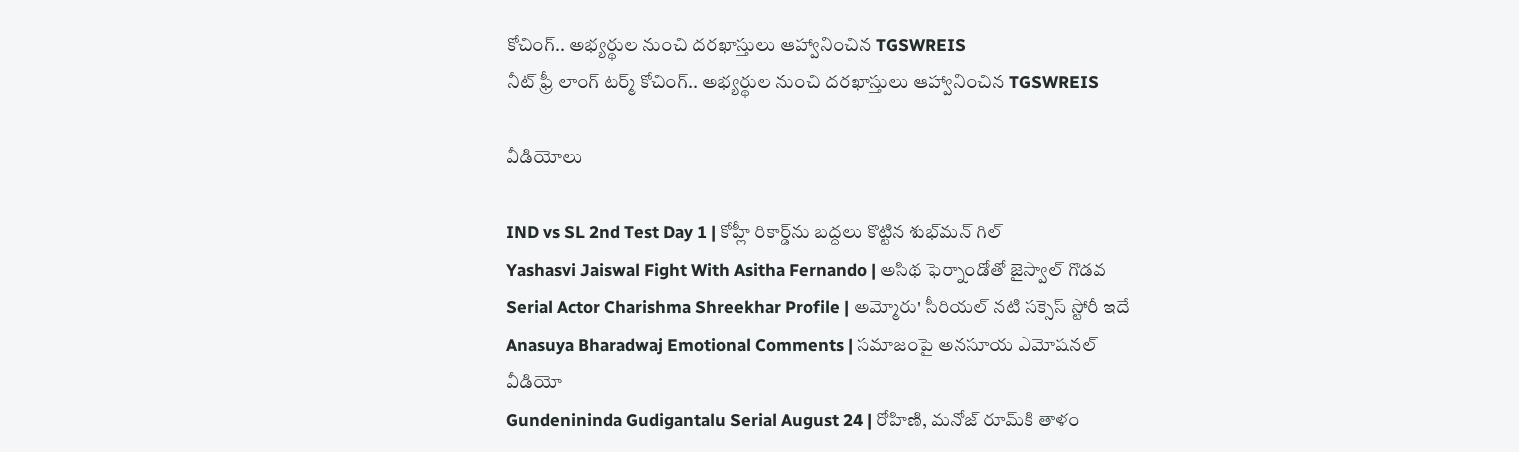కోచింగ్.. అభ్యర్థుల నుంచి దరఖాస్తులు ఆహ్వానించిన TGSWREIS
నీట్ ఫ్రీ లాంగ్ టర్మ్ కోచింగ్.. అభ్యర్థుల నుంచి దరఖాస్తులు ఆహ్వానించిన TGSWREIS

వీడియోలు

IND vs SL 2nd Test Day 1 | కోహ్లీ రికార్డ్‌ను బద్దలు కొట్టిన శుభ్‌మన్ గిల్
Yashasvi Jaiswal Fight With Asitha Fernando | అసిథ ఫెర్నాండోతో జైస్వాల్ గొడవ
Serial Actor Charishma Shreekhar Profile | అమ్మోరు' సీరియల్ నటి సక్సెస్ స్టోరీ ఇదే
Anasuya Bharadwaj Emotional Comments | సమాజంపై అనసూయ ఎమోషనల్ వీడియో
Gundenininda Gudigantalu Serial August 24 | రోహిణి, మనోజ్ రూమ్‌కి తాళం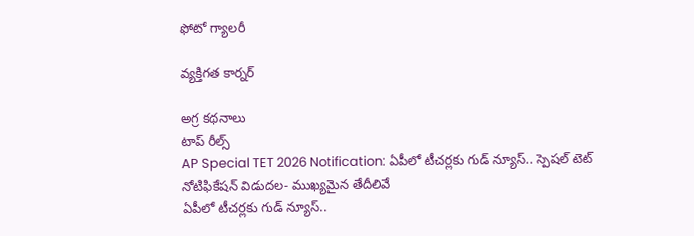ఫోటో గ్యాలరీ

వ్యక్తిగత కార్నర్

అగ్ర కథనాలు
టాప్ రీల్స్
AP Special TET 2026 Notification: ఏపీలో టీచర్లకు గుడ్ న్యూస్.. స్పెషల్ టెట్ నోటిఫికేషన్ విడుదల- ముఖ్యమైన తేదీలివే
ఏపీలో టీచర్లకు గుడ్ న్యూస్..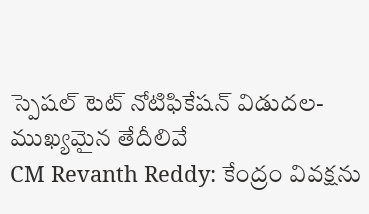స్పెషల్ టెట్ నోటిఫికేషన్ విడుదల- ముఖ్యమైన తేదీలివే
CM Revanth Reddy: కేంద్రం వివక్షను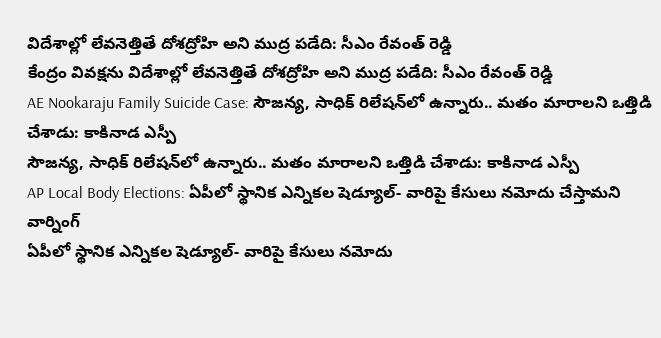విదేశాల్లో లేవనెత్తితే దోశద్రోహి అని ముద్ర పడేది: సీఎం రేవంత్ రెడ్డి
కేంద్రం వివక్షను విదేశాల్లో లేవనెత్తితే దోశద్రోహి అని ముద్ర పడేది: సీఎం రేవంత్ రెడ్డి
AE Nookaraju Family Suicide Case: సౌజన్య, సాధిక్ రిలేషన్‌లో ఉన్నారు.. మతం మారాలని ఒత్తిడి చేశాడు: కాకినాడ ఎస్పీ
సౌజన్య, సాధిక్ రిలేషన్‌లో ఉన్నారు.. మతం మారాలని ఒత్తిడి చేశాడు: కాకినాడ ఎస్పీ
AP Local Body Elections: ఏపీలో స్థానిక ఎన్నికల షెడ్యూల్- వారిపై కేసులు నమోదు చేస్తామని వార్నింగ్
ఏపీలో స్థానిక ఎన్నికల షెడ్యూల్- వారిపై కేసులు నమోదు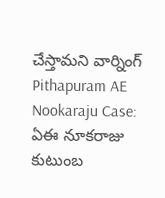చేస్తామని వార్నింగ్
Pithapuram AE Nookaraju Case: ఏఈ నూకరాజు కుటుంబ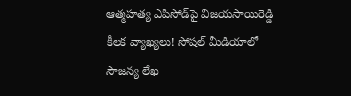ఆత్మహత్య ఎపిసోడ్‌పై విజయసాయిరెడ్డి కీలక వ్యాఖ్యలు! సోషల్ మీడియాలో సౌజన్య లేఖ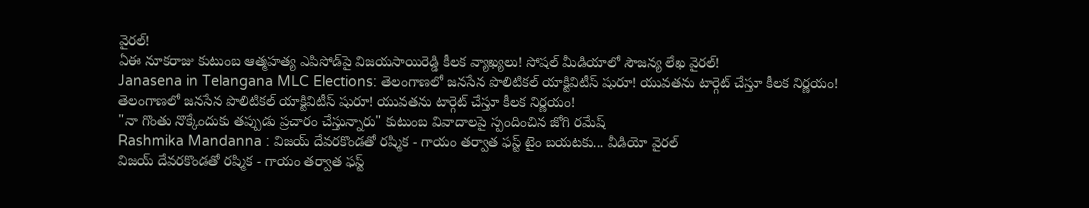వైరల్‌!
ఏఈ నూకరాజు కుటుంబ ఆత్మహత్య ఎపిసోడ్‌పై విజయసాయిరెడ్డి కీలక వ్యాఖ్యలు! సోషల్ మీడియాలో సౌజన్య లేఖ వైరల్‌!
Janasena in Telangana MLC Elections: తెలంగాణలో జనసేన పొలిటికల్ యాక్టివిటీస్ షురూ! యువతను టార్గెట్ చేస్తూ కీలక నిర్ణయం!
తెలంగాణలో జనసేన పొలిటికల్ యాక్టివిటీస్ షురూ! యువతను టార్గెట్ చేస్తూ కీలక నిర్ణయం!
"నా గొంతు నొక్కేందుకు తప్పుడు ప్రచారం చేస్తున్నారు" కుటుంబ వివాదాలపై స్పందించిన జోగి రమేష్‌
Rashmika Mandanna : విజయ్ దేవరకొండతో రష్మిక - గాయం తర్వాత ఫస్ట్ టైం బయటకు... వీడియో వైరల్
విజయ్ దేవరకొండతో రష్మిక - గాయం తర్వాత ఫస్ట్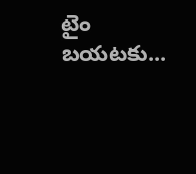టైం బయటకు...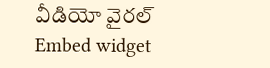వీడియో వైరల్
Embed widget